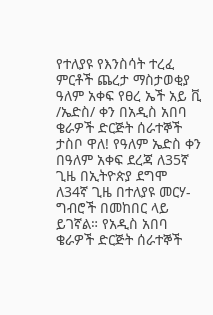የተለያዩ የእንስሳት ተረፈ ምርቶች ጨረታ ማስታወቂያ
ዓለም አቀፍ የፀረ ኤች አይ ቪ /ኤድስ/ ቀን በአዲስ አበባ ቄራዎች ድርጅት ሰራተኞች ታስቦ ዋለ! የዓለም ኤድስ ቀን በዓለም አቀፍ ደረጃ ለ35ኛ ጊዜ በኢትዮጵያ ደግሞ ለ34ኛ ጊዜ በተለያዩ መርሃ-ግብሮች በመከበር ላይ ይገኛል። የአዲስ አበባ ቄራዎች ድርጅት ሰራተኞች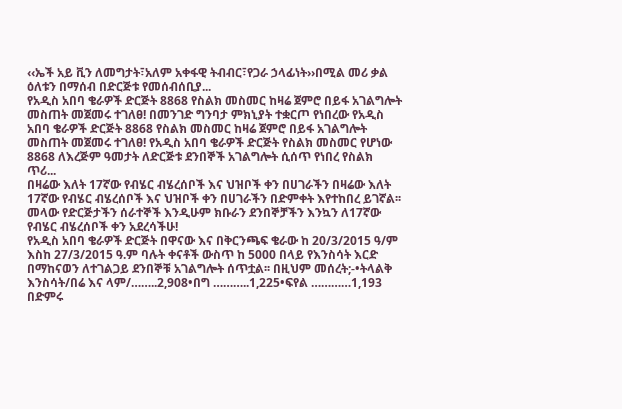‹‹ኤች አይ ቪን ለመግታት፣አለም አቀፋዊ ትብብር፣የጋራ ኃላፊነት››በሚል መሪ ቃል ዕለቱን በማሰብ በድርጅቱ የመሰብሰቢያ...
የአዲስ አበባ ቄራዎች ድርጅት 8868 የስልክ መስመር ከዛሬ ጀምሮ በይፋ አገልግሎት መስጠት መጀመሩ ተገለፀ! በመንገድ ግንባታ ምክኒያት ተቋርጦ የነበረው የአዲስ አበባ ቄራዎች ድርጅት 8868 የስልክ መስመር ከዛሬ ጀምሮ በይፋ አገልግሎት መስጠት መጀመሩ ተገለፀ! የአዲስ አበባ ቄራዎች ድርጅት የስልክ መስመር የሆነው 8868 ለእረጅም ዓመታት ለድርጅቱ ደንበኞች አገልግሎት ሲሰጥ የነበረ የስልክ ጥሪ...
በዛሬው እለት 17ኛው የብሄር ብሄረሰቦች እና ህዝቦች ቀን በሀገራችን በዛሬው እለት 17ኛው የብሄር ብሄረሰቦች እና ህዝቦች ቀን በሀገራችን በድምቀት እየተከበረ ይገኛል፡፡ መላው የድርጅታችን ሰራተኞች እንዲሁም ክቡራን ደንበኞቻችን እንኳን ለ17ኛው የብሄር ብሄረሰቦች ቀን አደረሳችሁ!
የአዲስ አበባ ቄራዎች ድርጅት በዋናው እና በቅርንጫፍ ቄራው ከ 20/3/2015 ዓ/ም እስከ 27/3/2015 ዓ.ም ባሉት ቀናቶች ውስጥ ከ 5000 በላይ የእንስሳት እርድ በማከናወን ለተገልጋይ ደንበኞቹ አገልግሎት ሰጥቷል፡፡ በዚህም መሰረት;-•ትላልቅ እንስሳት/በሬ እና ላም/……..2,908•በግ ………..1,225•ፍየል …………1,193 በድምሩ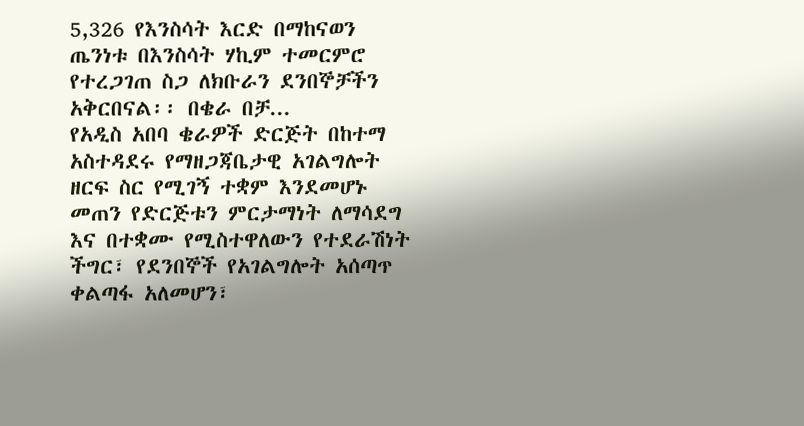5,326 የእንስሳት እርድ በማከናወን ጤንነቱ በእንስሳት ሃኪም ተመርምሮ የተረጋገጠ ስጋ ለክቡራን ደንበኞቻችን አቅርበናል፡፡ በቄራ በቻ...
የአዲስ አበባ ቄራዎች ድርጅት በከተማ አስተዳደሩ የማዘጋጃቤታዊ አገልግሎት ዘርፍ ስር የሚገኝ ተቋም እንደመሆኑ መጠን የድርጅቱን ምርታማነት ለማሳደግ እና በተቋሙ የሚስተዋለውን የተደራሽነት ችግር፣ የደንበኞች የአገልግሎት አሰጣጥ ቀልጣፋ አለመሆን፣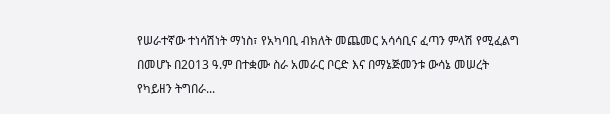የሠራተኛው ተነሳሽነት ማነስ፣ የአካባቢ ብክለት መጨመር አሳሳቢና ፈጣን ምላሽ የሚፈልግ በመሆኑ በ2013 ዓ.ም በተቋሙ ስራ አመራር ቦርድ እና በማኔጅመንቱ ውሳኔ መሠረት የካይዘን ትግበራ...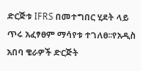ድርጅቱ IFRS በመተግበር ሂደት ላይ ጥሩ አፈፃፀም ማሳየቱ ተገለፀ፡፡የአዲስ አበባ ቄራዎች ድርጅት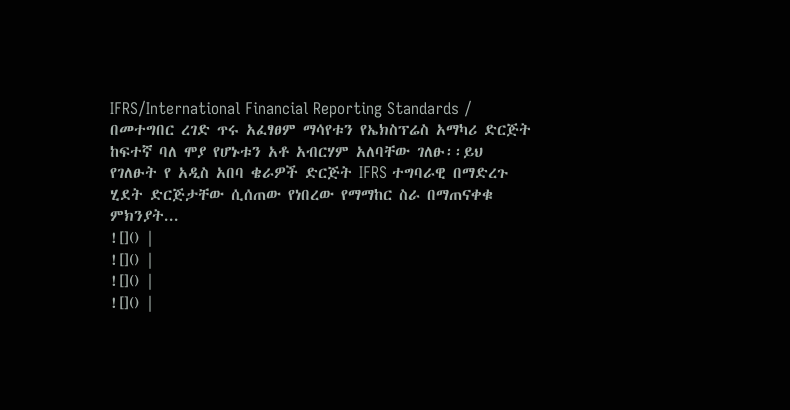IFRS/International Financial Reporting Standards / በመተግበር ረገድ ጥሩ አፈፃፀም ማሳየቱን የኤክስፕሬስ አማካሪ ድርጅት ከፍተኛ ባለ ሞያ የሆኑቱን አቶ አብርሃም አለባቸው ገለፁ፡፡ይህ የገለፁት የ አዲስ አበባ ቄራዎች ድርጅት IFRS ተግባራዊ በማድረጉ ሂደት ድርጅታቸው ሲሰጠው የነበረው የማማከር ስራ በማጠናቀቁ ምክንያት...
![]() |
![]() |
![]() |
![]() |